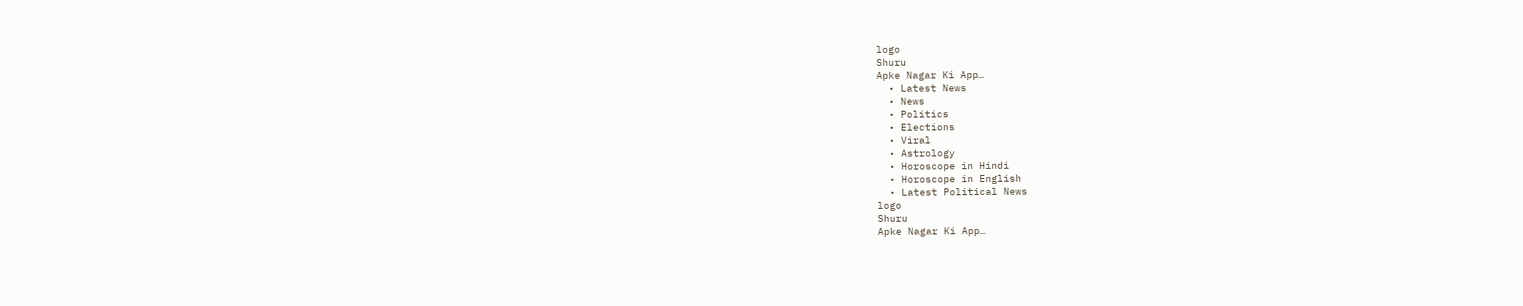logo
Shuru
Apke Nagar Ki App…
  • Latest News
  • News
  • Politics
  • Elections
  • Viral
  • Astrology
  • Horoscope in Hindi
  • Horoscope in English
  • Latest Political News
logo
Shuru
Apke Nagar Ki App…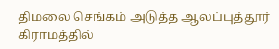திமலை செங்கம் அடுத்த ஆலப்புத்தூர் கிராமத்தில்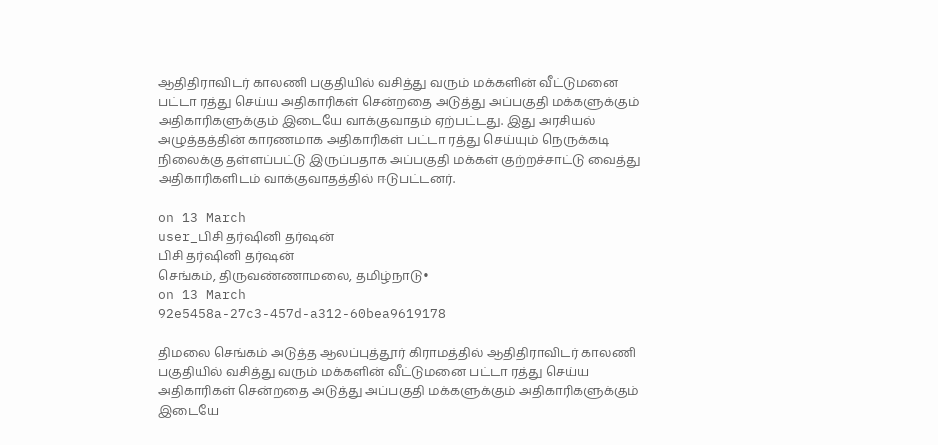ஆதிதிராவிடர் காலணி பகுதியில் வசித்து வரும் மக்களின் வீட்டுமனை பட்டா ரத்து செய்ய அதிகாரிகள் சென்றதை அடுத்து அப்பகுதி மக்களுக்கும் அதிகாரிகளுக்கும் இடையே வாக்குவாதம் ஏற்பட்டது. இது அரசியல் அழுத்தத்தின் காரணமாக அதிகாரிகள் பட்டா ரத்து செய்யும் நெருக்கடி நிலைக்கு தள்ளப்பட்டு இருப்பதாக அப்பகுதி மக்கள் குற்றச்சாட்டு வைத்து அதிகாரிகளிடம் வாக்குவாதத்தில் ஈடுபட்டனர்.

on 13 March
user_பிசி தர்ஷினி தர்ஷன்
பிசி தர்ஷினி தர்ஷன்
செங்கம், திருவண்ணாமலை, தமிழ்நாடு•
on 13 March
92e5458a-27c3-457d-a312-60bea9619178

திமலை செங்கம் அடுத்த ஆலப்புத்தூர் கிராமத்தில் ஆதிதிராவிடர் காலணி பகுதியில் வசித்து வரும் மக்களின் வீட்டுமனை பட்டா ரத்து செய்ய அதிகாரிகள் சென்றதை அடுத்து அப்பகுதி மக்களுக்கும் அதிகாரிகளுக்கும் இடையே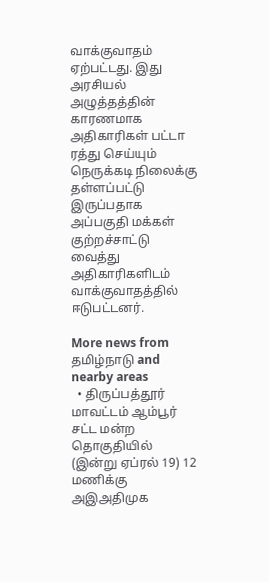வாக்குவாதம் ஏற்பட்டது. இது அரசியல் அழுத்தத்தின் காரணமாக அதிகாரிகள் பட்டா ரத்து செய்யும் நெருக்கடி நிலைக்கு தள்ளப்பட்டு இருப்பதாக அப்பகுதி மக்கள் குற்றச்சாட்டு வைத்து அதிகாரிகளிடம் வாக்குவாதத்தில் ஈடுபட்டனர்.

More news from தமிழ்நாடு and nearby areas
  • திருப்பத்தூர் மாவட்டம் ஆம்பூர் சட்ட மன்ற தொகுதியில் (இன்று ஏப்ரல் 19) 12 மணிக்கு அஇஅதிமுக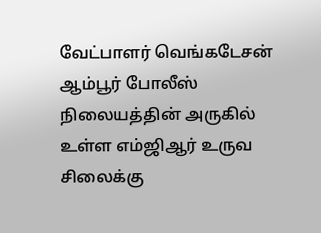வேட்பாளர் வெங்கடேசன் ஆம்பூர் போலீஸ் நிலையத்தின் அருகில் உள்ள எம்ஜிஆர் உருவ சிலைக்கு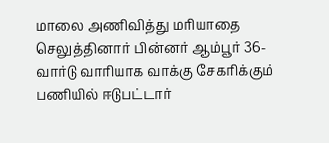மாலை அணிவித்து மரியாதை செலுத்தினார் பின்னர் ஆம்பூர் 36- வார்டு வாரியாக வாக்கு சேகரிக்கும் பணியில் ஈடுபட்டார்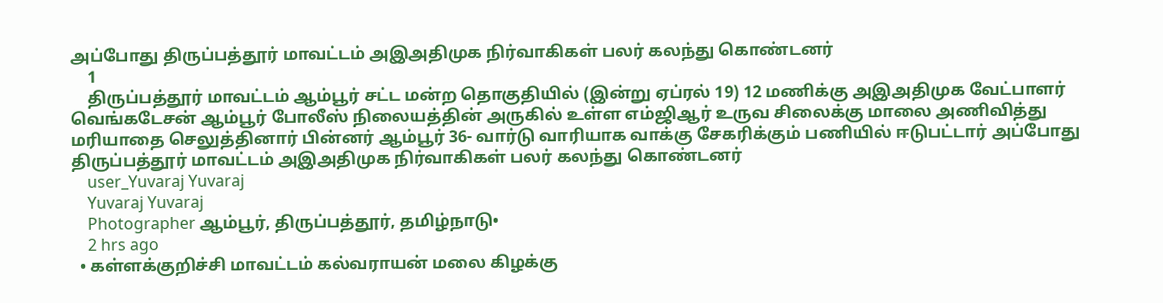அப்போது திருப்பத்தூர் மாவட்டம் அஇஅதிமுக நிர்வாகிகள் பலர் கலந்து கொண்டனர்
    1
    திருப்பத்தூர் மாவட்டம் ஆம்பூர் சட்ட மன்ற தொகுதியில் (இன்று ஏப்ரல் 19) 12 மணிக்கு அஇஅதிமுக வேட்பாளர் வெங்கடேசன் ஆம்பூர் போலீஸ் நிலையத்தின் அருகில் உள்ள எம்ஜிஆர் உருவ சிலைக்கு மாலை அணிவித்து மரியாதை செலுத்தினார் பின்னர் ஆம்பூர் 36- வார்டு வாரியாக வாக்கு சேகரிக்கும் பணியில் ஈடுபட்டார் அப்போது திருப்பத்தூர் மாவட்டம் அஇஅதிமுக நிர்வாகிகள் பலர் கலந்து கொண்டனர்
    user_Yuvaraj Yuvaraj
    Yuvaraj Yuvaraj
    Photographer ஆம்பூர், திருப்பத்தூர், தமிழ்நாடு•
    2 hrs ago
  • கள்ளக்குறிச்சி மாவட்டம் கல்வராயன் மலை கிழக்கு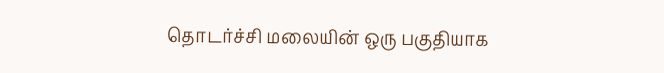தொடர்ச்சி மலையின் ஒரு பகுதியாக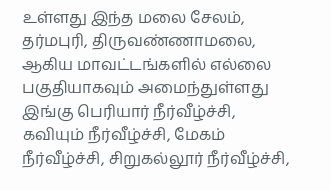உள்ளது இந்த மலை சேலம், தர்மபுரி, திருவண்ணாமலை, ஆகிய மாவட்டங்களில் எல்லை பகுதியாகவும் அமைந்துள்ளது இங்கு பெரியார் நீர்வீழ்ச்சி, கவியும் நீர்வீழ்ச்சி, மேகம் நீர்வீழ்ச்சி, சிறுகல்லூர் நீர்வீழ்ச்சி,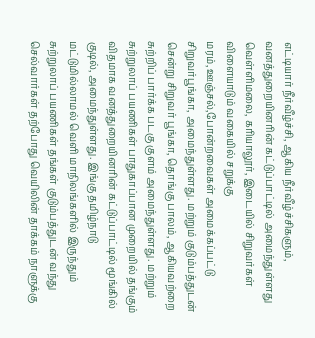எட்டியார் நீர்வீழ்ச்சி, ஆகிய நீர்வீழ்ச்சிகளும், வனத்துறையினரின் கட்டுப்பாட்டில் அமைந்துள்ளது வெள்ளிமலை, கரியாலூர், இடையில் சிறுவர்கள் விளையாடும் வகையில் சறுக்கு மரம்,ஊஞ்சல்,போன்றவைகள் அமைக்கப்பட்டு சிறுவர்பூங்கா, அமைந்துள்ளது. மற்றும் குடும்பத்துடன் சென்று சிறுவர் பூங்கா, தொங்கு பாலம், ஆகியவற்றை சுற்றிப் பார்க்க படகு குளம் அமைந்துள்ளது. மற்றும் சுற்றுலாப் பயணிகள் பாதுகாப்பான முறையில் தங்கும் விதமாக வனத்துறையினரின் கட்டுப்பாட்டில் மூங்கில் குடில், அமைந்துள்ளது. இங்கு தமிழ்நாடு மட்டுமில்லாமல் வெளி மாநிலங்களில் இருந்தும் சுற்றுலாப் பயணிகள் தங்கள் குடும்பத்துடன் வந்து செல்வார்கள் தற்போது வெயிலின் தாக்கம் நாளுக்கு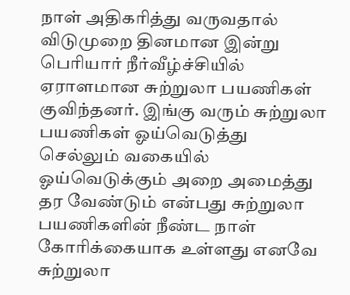நாள் அதிகரித்து வருவதால் விடுமுறை தினமான இன்று பெரியார் நீர்வீழ்ச்சியில் ஏராளமான சுற்றுலா பயணிகள் குவிந்தனர். இங்கு வரும் சுற்றுலா பயணிகள் ஓய்வெடுத்து செல்லும் வகையில் ஓய்வெடுக்கும் அறை அமைத்து தர வேண்டும் என்பது சுற்றுலா பயணிகளின் நீண்ட நாள் கோரிக்கையாக உள்ளது எனவே சுற்றுலா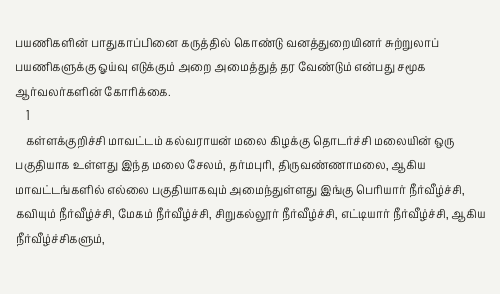பயணிகளின் பாதுகாப்பினை கருத்தில் கொண்டு வனத்துறையினர் சுற்றுலாப் பயணிகளுக்கு ஓய்வு எடுக்கும் அறை அமைத்துத் தர வேண்டும் என்பது சமூக ஆர்வலர்களின் கோரிக்கை.
    1
    கள்ளக்குறிச்சி மாவட்டம் கல்வராயன் மலை கிழக்கு தொடர்ச்சி மலையின் ஒரு பகுதியாக உள்ளது இந்த மலை சேலம், தர்மபுரி, திருவண்ணாமலை, ஆகிய மாவட்டங்களில் எல்லை பகுதியாகவும் அமைந்துள்ளது இங்கு பெரியார் நீர்வீழ்ச்சி, கவியும் நீர்வீழ்ச்சி, மேகம் நீர்வீழ்ச்சி, சிறுகல்லூர் நீர்வீழ்ச்சி, எட்டியார் நீர்வீழ்ச்சி, ஆகிய நீர்வீழ்ச்சிகளும்,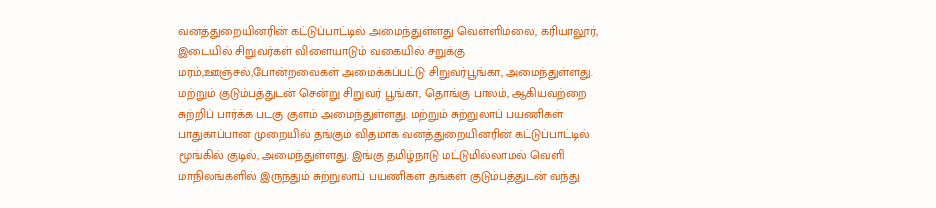வனத்துறையினரின் கட்டுப்பாட்டில் அமைந்துள்ளது வெள்ளிமலை, கரியாலூர், இடையில் சிறுவர்கள் விளையாடும் வகையில் சறுக்கு மரம்,ஊஞ்சல்,போன்றவைகள் அமைக்கப்பட்டு சிறுவர்பூங்கா, அமைந்துள்ளது. மற்றும் குடும்பத்துடன் சென்று சிறுவர் பூங்கா, தொங்கு பாலம், ஆகியவற்றை சுற்றிப் பார்க்க படகு குளம் அமைந்துள்ளது. மற்றும் சுற்றுலாப் பயணிகள் பாதுகாப்பான முறையில் தங்கும் விதமாக வனத்துறையினரின் கட்டுப்பாட்டில் மூங்கில் குடில், அமைந்துள்ளது. இங்கு தமிழ்நாடு மட்டுமில்லாமல் வெளி மாநிலங்களில் இருந்தும் சுற்றுலாப் பயணிகள் தங்கள் குடும்பத்துடன் வந்து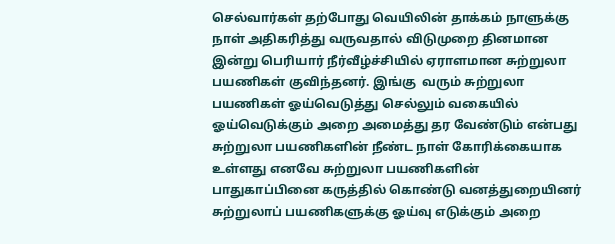செல்வார்கள் தற்போது வெயிலின் தாக்கம் நாளுக்கு நாள் அதிகரித்து வருவதால் விடுமுறை தினமான இன்று பெரியார் நீர்வீழ்ச்சியில் ஏராளமான சுற்றுலா பயணிகள் குவிந்தனர். இங்கு  வரும் சுற்றுலா பயணிகள் ஓய்வெடுத்து செல்லும் வகையில் ஓய்வெடுக்கும் அறை அமைத்து தர வேண்டும் என்பது சுற்றுலா பயணிகளின் நீண்ட நாள் கோரிக்கையாக உள்ளது எனவே சுற்றுலா பயணிகளின் பாதுகாப்பினை கருத்தில் கொண்டு வனத்துறையினர் சுற்றுலாப் பயணிகளுக்கு ஓய்வு எடுக்கும் அறை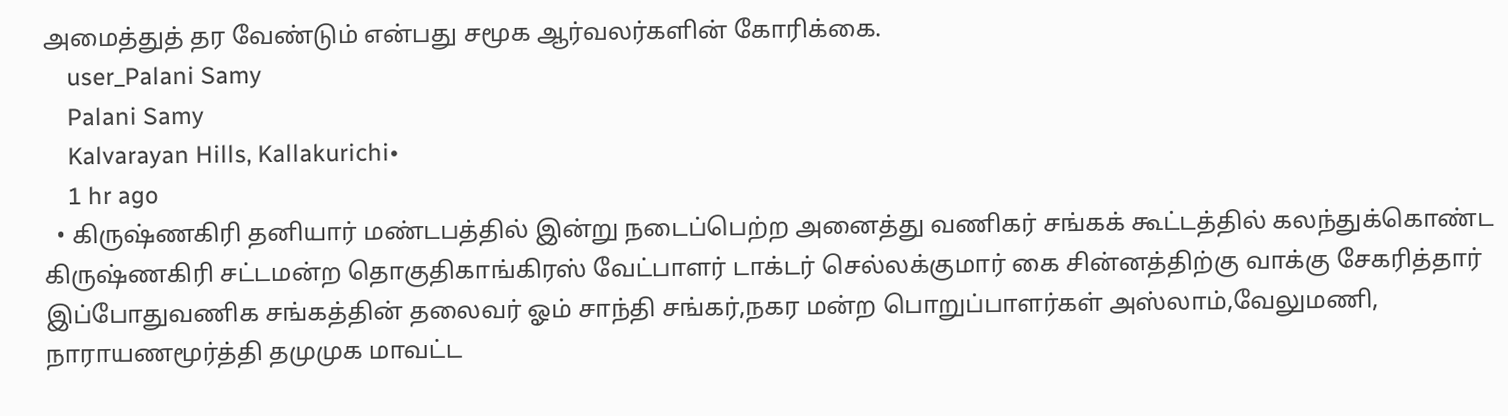அமைத்துத் தர வேண்டும் என்பது சமூக ஆர்வலர்களின் கோரிக்கை.
    user_Palani Samy
    Palani Samy
    Kalvarayan Hills, Kallakurichi•
    1 hr ago
  • கிருஷ்ணகிரி தனியார் மண்டபத்தில் இன்று நடைப்பெற்ற அனைத்து வணிகர் சங்கக் கூட்டத்தில் கலந்துக்கொண்ட கிருஷ்ணகிரி சட்டமன்ற தொகுதிகாங்கிரஸ் வேட்பாளர் டாக்டர் செல்லக்குமார் கை சின்னத்திற்கு வாக்கு சேகரித்தார் இப்போதுவணிக சங்கத்தின் தலைவர் ஓம் சாந்தி சங்கர்,நகர மன்ற பொறுப்பாளர்கள் அஸ்லாம்,வேலுமணி, நாராயணமூர்த்தி தமுமுக மாவட்ட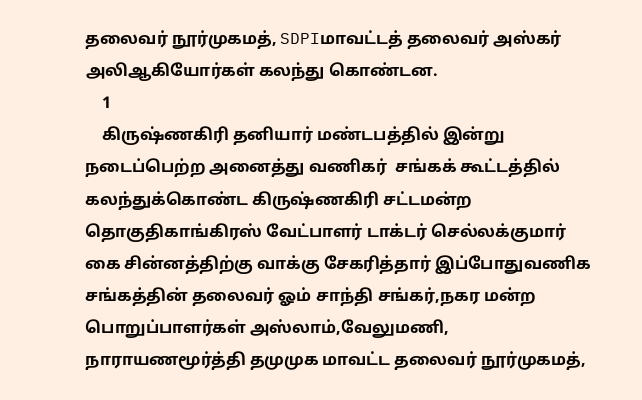தலைவர் நூர்முகமத், SDPIமாவட்டத் தலைவர் அஸ்கர் அலிஆகியோர்கள் கலந்து கொண்டன.
    1
    கிருஷ்ணகிரி தனியார் மண்டபத்தில் இன்று நடைப்பெற்ற அனைத்து வணிகர்  சங்கக் கூட்டத்தில் கலந்துக்கொண்ட கிருஷ்ணகிரி சட்டமன்ற தொகுதிகாங்கிரஸ் வேட்பாளர் டாக்டர் செல்லக்குமார் கை சின்னத்திற்கு வாக்கு சேகரித்தார் இப்போதுவணிக சங்கத்தின் தலைவர் ஓம் சாந்தி சங்கர்,நகர மன்ற பொறுப்பாளர்கள் அஸ்லாம்,வேலுமணி, நாராயணமூர்த்தி தமுமுக மாவட்ட தலைவர் நூர்முகமத்,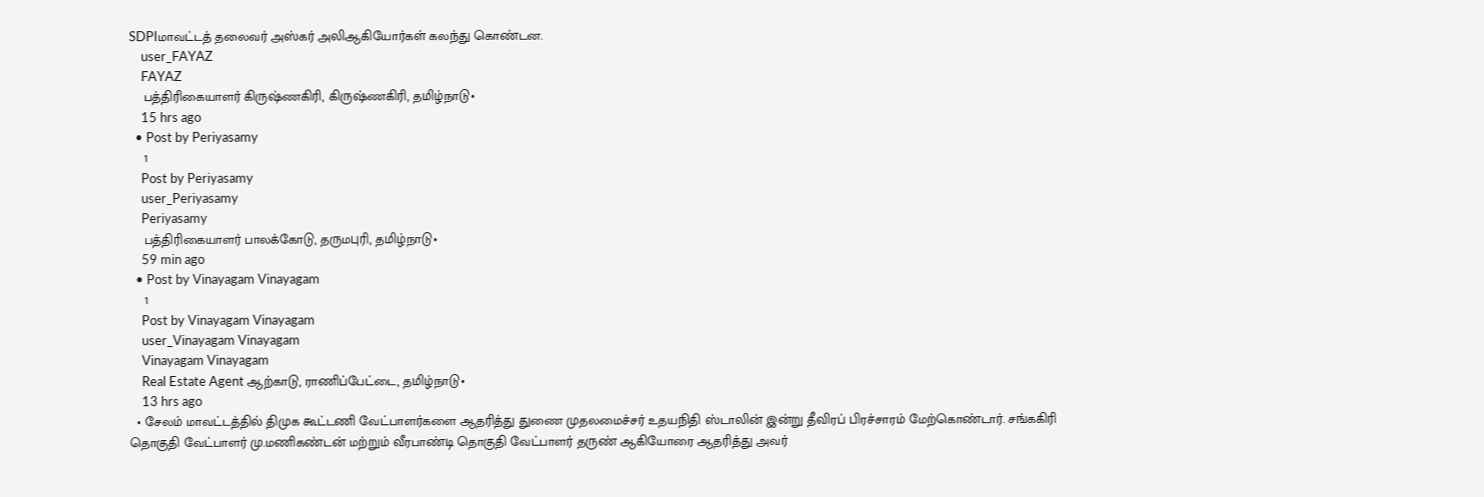SDPIமாவட்டத் தலைவர் அஸ்கர் அலிஆகியோர்கள் கலந்து கொண்டன.
    user_FAYAZ
    FAYAZ
    பத்திரிகையாளர் கிருஷ்ணகிரி, கிருஷ்ணகிரி, தமிழ்நாடு•
    15 hrs ago
  • Post by Periyasamy
    1
    Post by Periyasamy
    user_Periyasamy
    Periyasamy
    பத்திரிகையாளர் பாலக்கோடு, தருமபுரி, தமிழ்நாடு•
    59 min ago
  • Post by Vinayagam Vinayagam
    1
    Post by Vinayagam Vinayagam
    user_Vinayagam Vinayagam
    Vinayagam Vinayagam
    Real Estate Agent ஆற்காடு, ராணிப்பேட்டை, தமிழ்நாடு•
    13 hrs ago
  • சேலம் மாவட்டத்தில் திமுக கூட்டணி வேட்பாளர்களை ஆதரித்து துணை முதலமைச்சர் உதயநிதி ஸ்டாலின் இன்று தீவிரப் பிரச்சாரம் மேற்கொண்டார். சங்ககிரி தொகுதி வேட்பாளர் மு.மணிகண்டன் மற்றும் வீரபாண்டி தொகுதி வேட்பாளர் தருண் ஆகியோரை ஆதரித்து அவர்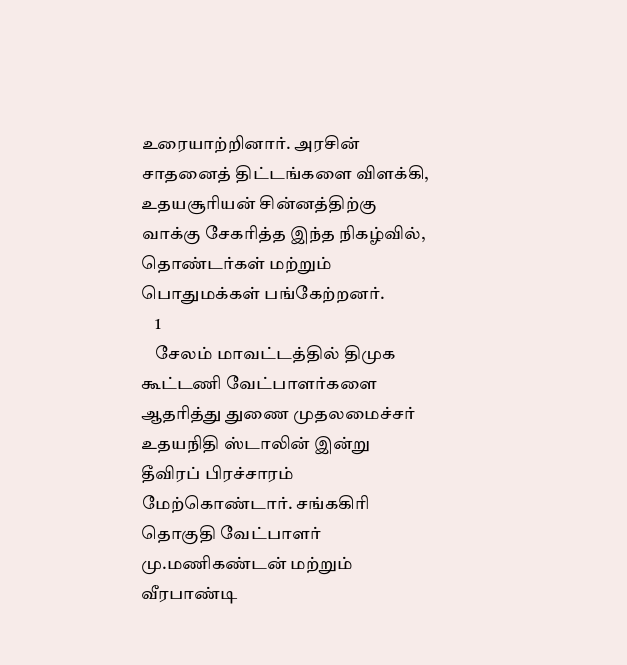உரையாற்றினார். அரசின் சாதனைத் திட்டங்களை விளக்கி, உதயசூரியன் சின்னத்திற்கு வாக்கு சேகரித்த இந்த நிகழ்வில், தொண்டர்கள் மற்றும் பொதுமக்கள் பங்கேற்றனர்.
    1
    சேலம் மாவட்டத்தில் திமுக கூட்டணி வேட்பாளர்களை ஆதரித்து துணை முதலமைச்சர் உதயநிதி ஸ்டாலின் இன்று தீவிரப் பிரச்சாரம் மேற்கொண்டார். சங்ககிரி தொகுதி வேட்பாளர் மு.மணிகண்டன் மற்றும் வீரபாண்டி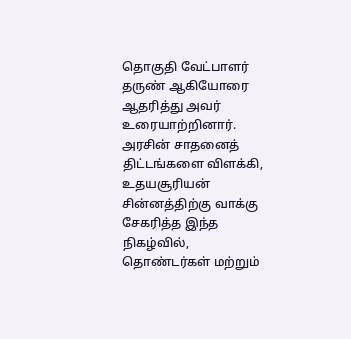தொகுதி வேட்பாளர் தருண் ஆகியோரை ஆதரித்து அவர் உரையாற்றினார். அரசின் சாதனைத் திட்டங்களை விளக்கி, உதயசூரியன் சின்னத்திற்கு வாக்கு சேகரித்த இந்த நிகழ்வில், தொண்டர்கள் மற்றும்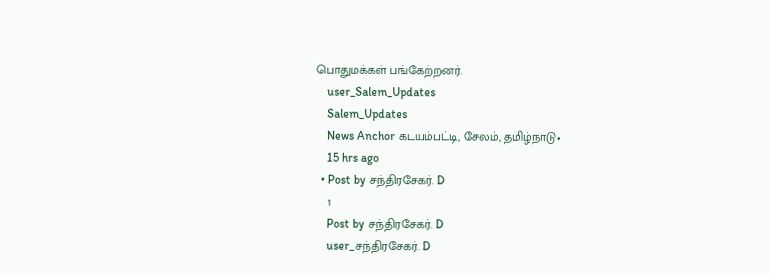பொதுமக்கள் பங்கேற்றனர்.
    user_Salem_Updates
    Salem_Updates
    News Anchor கடயம்பட்டி, சேலம், தமிழ்நாடு•
    15 hrs ago
  • Post by சந்திரசேகர். D
    1
    Post by சந்திரசேகர். D
    user_சந்திரசேகர். D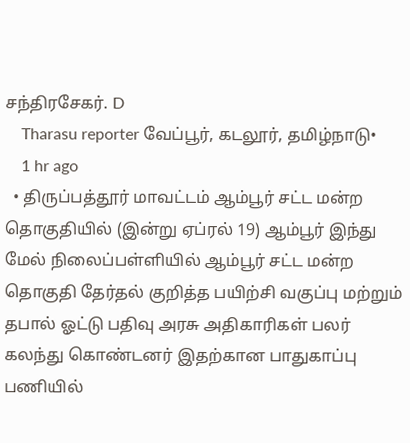சந்திரசேகர். D
    Tharasu reporter வேப்பூர், கடலூர், தமிழ்நாடு•
    1 hr ago
  • திருப்பத்தூர் மாவட்டம் ஆம்பூர் சட்ட மன்ற தொகுதியில் (இன்று ஏப்ரல் 19) ஆம்பூர் இந்து மேல் நிலைப்பள்ளியில் ஆம்பூர் சட்ட மன்ற தொகுதி தேர்தல் குறித்த பயிற்சி வகுப்பு மற்றும் தபால் ஓட்டு பதிவு அரசு அதிகாரிகள் பலர் கலந்து கொண்டனர் இதற்கான பாதுகாப்பு பணியில்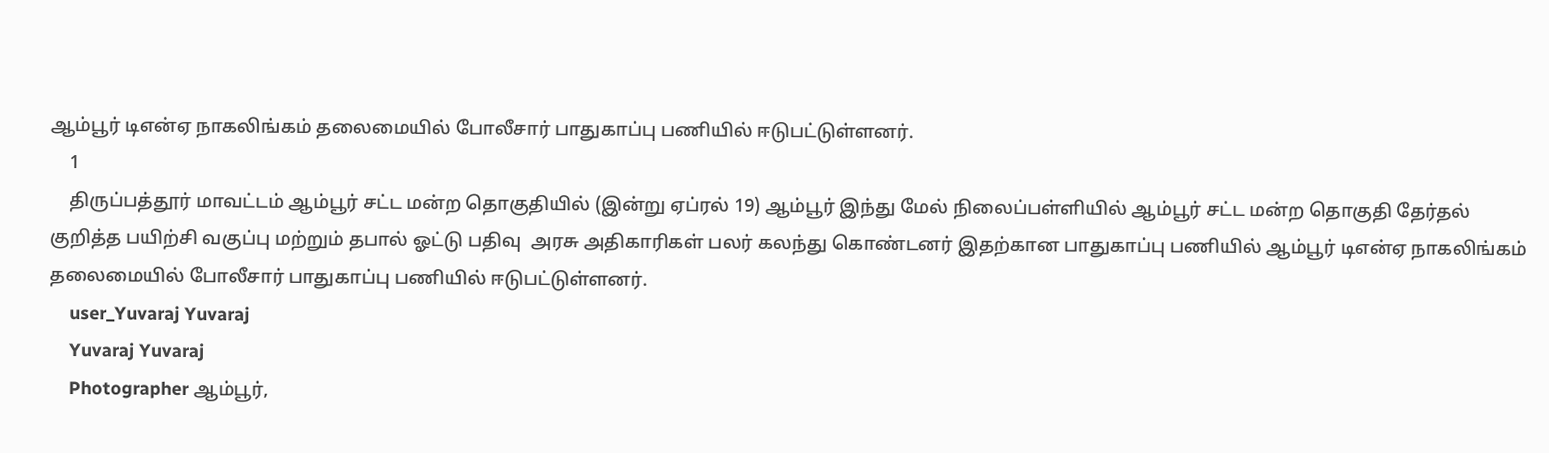ஆம்பூர் டிஎன்ஏ நாகலிங்கம் தலைமையில் போலீசார் பாதுகாப்பு பணியில் ஈடுபட்டுள்ளனர்.
    1
    திருப்பத்தூர் மாவட்டம் ஆம்பூர் சட்ட மன்ற தொகுதியில் (இன்று ஏப்ரல் 19) ஆம்பூர் இந்து மேல் நிலைப்பள்ளியில் ஆம்பூர் சட்ட மன்ற தொகுதி தேர்தல் குறித்த பயிற்சி வகுப்பு மற்றும் தபால் ஓட்டு பதிவு  அரசு அதிகாரிகள் பலர் கலந்து கொண்டனர் இதற்கான பாதுகாப்பு பணியில் ஆம்பூர் டிஎன்ஏ நாகலிங்கம் தலைமையில் போலீசார் பாதுகாப்பு பணியில் ஈடுபட்டுள்ளனர்.
    user_Yuvaraj Yuvaraj
    Yuvaraj Yuvaraj
    Photographer ஆம்பூர்,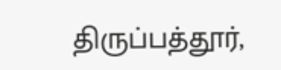திருப்பத்தூர்,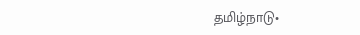தமிழ்நாடு•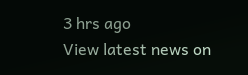3 hrs ago
View latest news on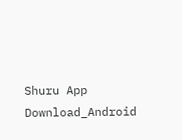Shuru App
Download_Android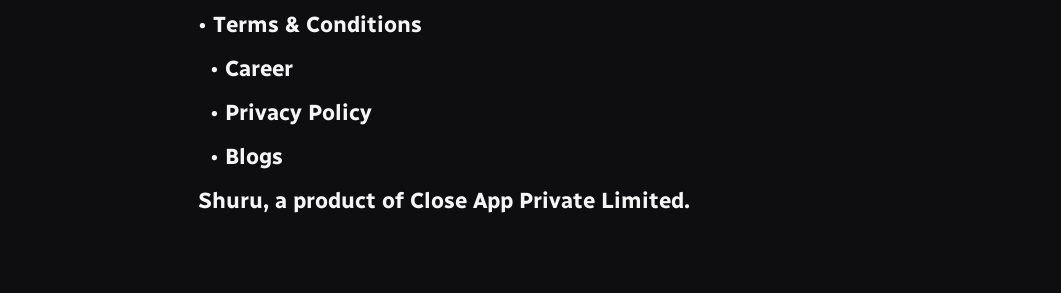• Terms & Conditions
  • Career
  • Privacy Policy
  • Blogs
Shuru, a product of Close App Private Limited.